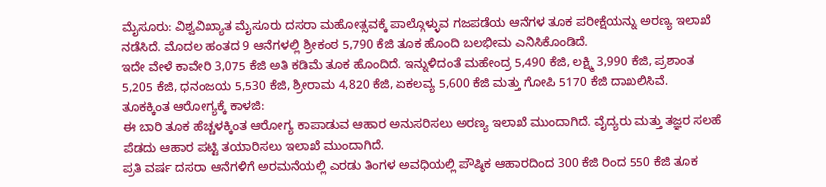ಮೈಸೂರು: ವಿಶ್ವವಿಖ್ಯಾತ ಮೈಸೂರು ದಸರಾ ಮಹೋತ್ಸವಕ್ಕೆ ಪಾಲ್ಗೊಳ್ಳುವ ಗಜಪಡೆಯ ಆನೆಗಳ ತೂಕ ಪರೀಕ್ಷೆಯನ್ನು ಅರಣ್ಯ ಇಲಾಖೆ ನಡೆಸಿದೆ. ಮೊದಲ ಹಂತದ 9 ಆನೆಗಳಲ್ಲಿ ಶ್ರೀಕಂಠ 5,790 ಕೆಜಿ ತೂಕ ಹೊಂದಿ ಬಲಭೀಮ ಎನಿಸಿಕೊಂಡಿದೆ.
ಇದೇ ವೇಳೆ ಕಾವೇರಿ 3,075 ಕೆಜಿ ಅತಿ ಕಡಿಮೆ ತೂಕ ಹೊಂದಿದೆ. ಇನ್ನುಳಿದಂತೆ ಮಹೇಂದ್ರ 5,490 ಕೆಜಿ, ಲಕ್ಷ್ಮಿ 3,990 ಕೆಜಿ, ಪ್ರಶಾಂತ 5,205 ಕೆಜಿ, ಧನಂಜಯ 5,530 ಕೆಜಿ, ಶ್ರೀರಾಮ 4,820 ಕೆಜಿ, ಏಕಲವ್ಯ 5,600 ಕೆಜಿ ಮತ್ತು ಗೋಪಿ 5170 ಕೆಜಿ ದಾಖಲಿಸಿವೆ.
ತೂಕಕ್ಕಿಂತ ಆರೋಗ್ಯಕ್ಕೆ ಕಾಳಜಿ:
ಈ ಬಾರಿ ತೂಕ ಹೆಚ್ಚಳಕ್ಕಿಂತ ಆರೋಗ್ಯ ಕಾಪಾಡುವ ಆಹಾರ ಅನುಸರಿಸಲು ಅರಣ್ಯ ಇಲಾಖೆ ಮುಂದಾಗಿದೆ. ವೈದ್ಯರು ಮತ್ತು ತಜ್ಞರ ಸಲಹೆ ಪೆಡದು ಆಹಾರ ಪಟ್ಟಿ ತಯಾರಿಸಲು ಇಲಾಖೆ ಮುಂದಾಗಿದೆ.
ಪ್ರತಿ ವರ್ಷ ದಸರಾ ಆನೆಗಳಿಗೆ ಅರಮನೆಯಲ್ಲಿ ಎರಡು ತಿಂಗಳ ಅವಧಿಯಲ್ಲಿ ಪೌಷ್ಠಿಕ ಆಹಾರದಿಂದ 300 ಕೆಜಿ ರಿಂದ 550 ಕೆಜಿ ತೂಕ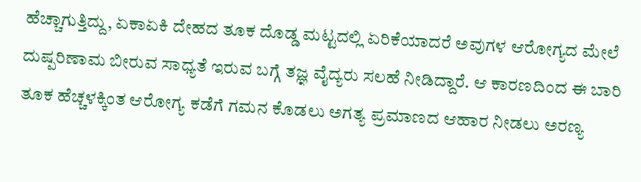ಹೆಚ್ಚಾಗುತ್ತಿದ್ದು, ಏಕಾಏಕಿ ದೇಹದ ತೂಕ ದೊಡ್ಡ ಮಟ್ಟದಲ್ಲಿ ಏರಿಕೆಯಾದರೆ ಅವುಗಳ ಆರೋಗ್ಯದ ಮೇಲೆ ದುಷ್ಪರಿಣಾಮ ಬೀರುವ ಸಾಧ್ಯತೆ ಇರುವ ಬಗ್ಗೆ ತಜ್ಞ ವೈದ್ಯರು ಸಲಹೆ ನೀಡಿದ್ದಾರೆ. ಆ ಕಾರಣದಿಂದ ಈ ಬಾರಿ ತೂಕ ಹೆಚ್ಚಳಕ್ಕಿಂತ ಆರೋಗ್ಯ ಕಡೆಗೆ ಗಮನ ಕೊಡಲು ಅಗತ್ಯ ಪ್ರಮಾಣದ ಆಹಾರ ನೀಡಲು ಅರಣ್ಯ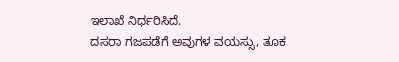ಇಲಾಖೆ ನಿರ್ಧರಿಸಿದೆ.
ದಸರಾ ಗಜಪಡೆಗೆ ಅವುಗಳ ವಯಸ್ಸು, ತೂಕ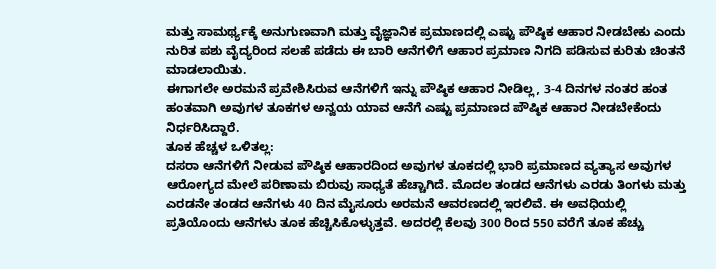ಮತ್ತು ಸಾಮರ್ಥ್ಯಕ್ಕೆ ಅನುಗುಣವಾಗಿ ಮತ್ತು ವೈಜ್ಞಾನಿಕ ಪ್ರಮಾಣದಲ್ಲಿ ಎಷ್ಟು ಪೌಷ್ಠಿಕ ಆಹಾರ ನೀಡಬೇಕು ಎಂದು ನುರಿತ ಪಶು ವೈದ್ಯರಿಂದ ಸಲಹೆ ಪಡೆದು ಈ ಬಾರಿ ಆನೆಗಳಿಗೆ ಆಹಾರ ಪ್ರಮಾಣ ನಿಗದಿ ಪಡಿಸುವ ಕುರಿತು ಚಿಂತನೆ ಮಾಡಲಾಯಿತು.
ಈಗಾಗಲೇ ಅರಮನೆ ಪ್ರವೇಶಿಸಿರುವ ಆನೆಗಳಿಗೆ ಇನ್ನು ಪೌಷ್ಠಿಕ ಆಹಾರ ನೀಡಿಲ್ಲ, 3-4 ದಿನಗಳ ನಂತರ ಹಂತ ಹಂತವಾಗಿ ಅವುಗಳ ತೂಕಗಳ ಅನ್ವಯ ಯಾವ ಆನೆಗೆ ಎಷ್ಟು ಪ್ರಮಾಣದ ಪೌಷ್ಠಿಕ ಆಹಾರ ನೀಡಬೇಕೆಂದು ನಿರ್ಧರಿಸಿದ್ದಾರೆ.
ತೂಕ ಹೆಚ್ಚಳ ಒಳಿತಲ್ಲ:
ದಸರಾ ಆನೆಗಳಿಗೆ ನೀಡುವ ಪೌಷ್ಠಿಕ ಆಹಾರದಿಂದ ಅವುಗಳ ತೂಕದಲ್ಲಿ ಭಾರಿ ಪ್ರಮಾಣದ ವ್ಯತ್ಯಾಸ ಅವುಗಳ ಆರೋಗ್ಯದ ಮೇಲೆ ಪರಿಣಾಮ ಬಿರುವು ಸಾಧ್ಯತೆ ಹೆಚ್ಚಾಗಿದೆ. ಮೊದಲ ತಂಡದ ಆನೆಗಳು ಎರಡು ತಿಂಗಳು ಮತ್ತು ಎರಡನೇ ತಂಡದ ಆನೆಗಳು 40 ದಿನ ಮೈಸೂರು ಅರಮನೆ ಆವರಣದಲ್ಲಿ ಇರಲಿವೆ. ಈ ಅವಧಿಯಲ್ಲಿ ಪ್ರತಿಯೊಂದು ಆನೆಗಳು ತೂಕ ಹೆಚ್ಚಿಸಿಕೊಳ್ಳುತ್ತವೆ. ಅದರಲ್ಲಿ ಕೆಲವು 300 ರಿಂದ 550 ವರೆಗೆ ತೂಕ ಹೆಚ್ಚು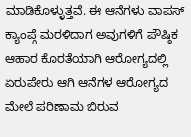ಮಾಡಿಕೊಳ್ಳುತ್ತವೆ. ಈ ಆನೆಗಳು ವಾಪಸ್ ಕ್ಯಾಂಪ್ಗೆ ಮರಳಿದಾಗ ಅವುಗಳಿಗೆ ಪೌಷ್ಠಿಕ ಆಹಾರ ಕೊರತೆಯಾಗಿ ಆರೋಗ್ಯದಲ್ಲಿ ಏರುಪೇರು ಆಗಿ ಆನೆಗಳ ಆರೋಗ್ಯದ ಮೇಲೆ ಪರಿಣಾಮ ಬಿರುವ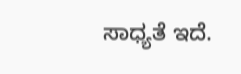ಸಾಧ್ಯತೆ ಇದೆ.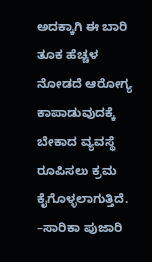ಅದಕ್ಕಾಗಿ ಈ ಬಾರಿ ತೂಕ ಹೆಚ್ಚಳ ನೋಡದೆ ಆರೋಗ್ಯ ಕಾಪಾಡುವುದಕ್ಕೆ ಬೇಕಾದ ವ್ಯವಸ್ಥೆ ರೂಪಿಸಲು ಕ್ರಮ ಕೈಗೊಳ್ಳಲಾಗುತ್ತಿದೆ.
–ಸಾರಿಕಾ ಪುಜಾರಿ